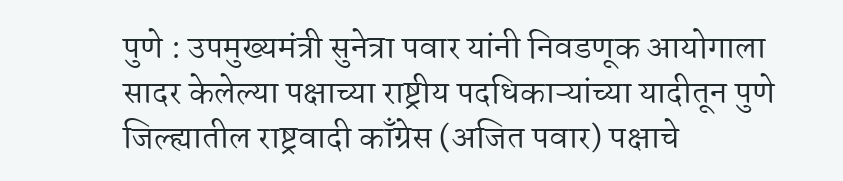पुणे : उपमुख्यमंत्री सुनेत्रा पवार यांनी निवडणूक आयोगाला सादर केलेल्या पक्षाच्या राष्ट्रीय पदधिकाऱ्यांच्या यादीतून पुणे जिल्ह्यातील राष्ट्रवादी काँग्रेस (अजित पवार) पक्षाचे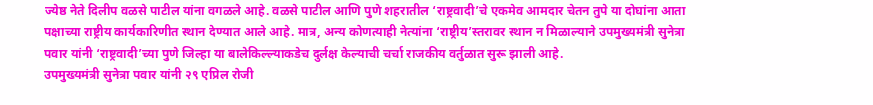ज्येष्ठ नेते दिलीप वळसे पाटील यांना वगळले आहे. वळसे पाटील आणि पुणे शहरातील ‘राष्ट्रवादी’चे एकमेव आमदार चेतन तुपे या दोघांना आता पक्षाच्या राष्ट्रीय कार्यकारिणीत स्थान देण्यात आले आहे. मात्र, अन्य कोणत्याही नेत्यांना ‘राष्ट्रीय’स्तरावर स्थान न मिळाल्याने उपमुख्यमंत्री सुनेत्रा पवार यांनी ‘राष्ट्रवादी’च्या पुणे जिल्हा या बालेकिल्ल्याकडेच दुर्लक्ष केल्याची चर्चा राजकीय वर्तुळात सुरू झाली आहे.
उपमुख्यमंत्री सुनेत्रा पवार यांनी २९ एप्रिल रोजी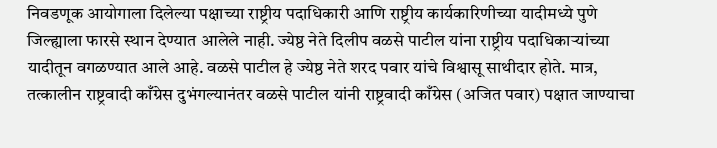निवडणूक आयोगाला दिलेल्या पक्षाच्या राष्ट्रीय पदाधिकारी आणि राष्ट्रीय कार्यकारिणीच्या यादीमध्ये पुणे जिल्ह्याला फारसे स्थान देण्यात आलेले नाही. ज्येष्ठ नेते दिलीप वळसे पाटील यांना राष्ट्रीय पदाधिकाऱ्यांच्या यादीतून वगळण्यात आले आहे. वळसे पाटील हे ज्येष्ठ नेते शरद पवार यांचे विश्वासू साथीदार होते. मात्र, तत्कालीन राष्ट्रवादी काँग्रेस दुभंगल्यानंतर वळसे पाटील यांनी राष्ट्रवादी काँग्रेस (अजित पवार) पक्षात जाण्याचा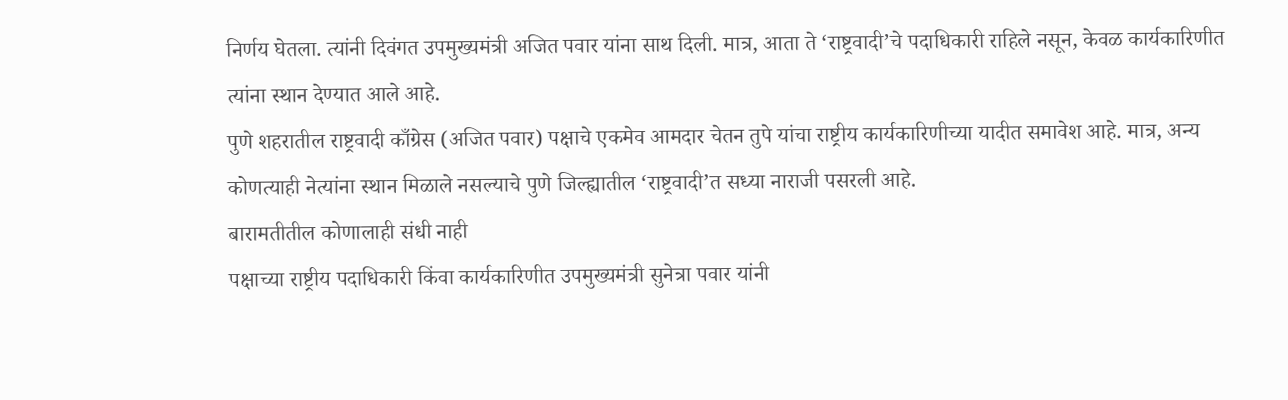निर्णय घेतला. त्यांनी दिवंगत उपमुख्यमंत्री अजित पवार यांना साथ दिली. मात्र, आता ते ‘राष्ट्रवादी’चे पदाधिकारी राहिले नसून, केवळ कार्यकारिणीत त्यांना स्थान देण्यात आले आहे.
पुणे शहरातील राष्ट्रवादी काँग्रेस (अजित पवार) पक्षाचे एकमेव आमदार चेतन तुपे यांचा राष्ट्रीय कार्यकारिणीच्या यादीत समावेश आहे. मात्र, अन्य कोणत्याही नेत्यांना स्थान मिळाले नसल्याचे पुणे जिल्ह्यातील ‘राष्ट्रवादी’त सध्या नाराजी पसरली आहे.
बारामतीतील कोणालाही संधी नाही
पक्षाच्या राष्ट्रीय पदाधिकारी किंवा कार्यकारिणीत उपमुख्यमंत्री सुनेत्रा पवार यांनी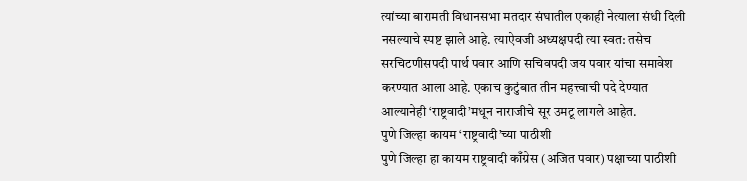त्यांच्या बारामती विधानसभा मतदार संघातील एकाही नेत्याला संधी दिली नसल्याचे स्पष्ट झाले आहे. त्याऐवजी अध्यक्षपदी त्या स्वत: तसेच सरचिटणीसपदी पार्थ पवार आणि सचिवपदी जय पवार यांचा समावेश करण्यात आला आहे. एकाच कुटुंबात तीन महत्त्वाची पदे देण्यात आल्यानेही ‘राष्ट्रवादी’मधून नाराजीचे सूर उमटू लागले आहेत.
पुणे जिल्हा कायम ‘राष्ट्रवादी’च्या पाठीशी
पुणे जिल्हा हा कायम राष्ट्रवादी काँग्रेस (अजित पवार) पक्षाच्या पाठीशी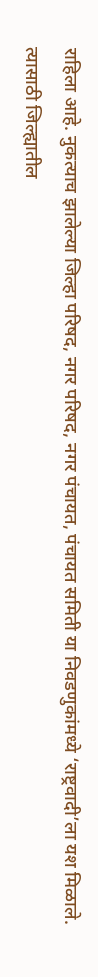राहिला आहे. नुकत्याच झालेल्या जिल्हा परिषद, नगर परिषद, नगर पंचायत, पंचायत समिती या निवडणुकांमध्ये ‘राष्ट्रवादी’ला यश मिळाले. त्यासाठी जिल्ह्यातील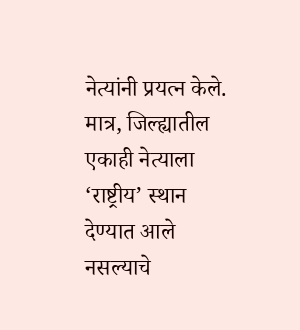नेत्यांनी प्रयत्न केले. मात्र, जिल्ह्यातील एकाही नेत्याला ‘राष्ट्रीय’ स्थान देण्यात आले नसल्याचे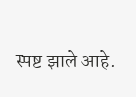स्पष्ट झाले आहे.